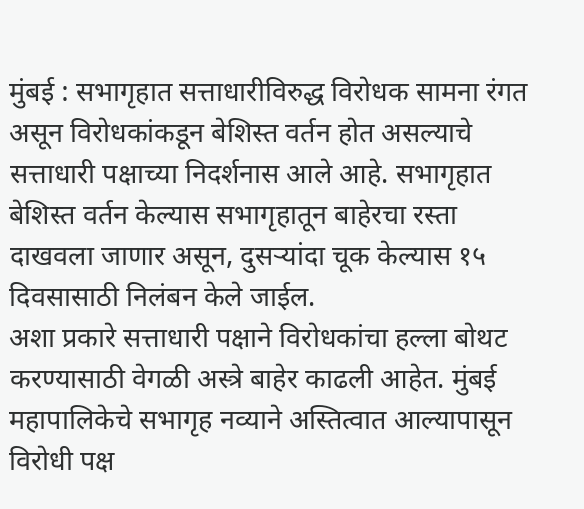मुंबई : सभागृहात सत्ताधारीविरुद्ध विरोधक सामना रंगत असून विरोधकांकडून बेशिस्त वर्तन होत असल्याचे सत्ताधारी पक्षाच्या निदर्शनास आले आहे. सभागृहात बेशिस्त वर्तन केल्यास सभागृहातून बाहेरचा रस्ता दाखवला जाणार असून, दुसऱ्यांदा चूक केल्यास १५ दिवसासाठी निलंबन केले जाईल.
अशा प्रकारे सत्ताधारी पक्षाने विरोधकांचा हल्ला बोथट करण्यासाठी वेगळी अस्त्रे बाहेर काढली आहेत. मुंबई महापालिकेचे सभागृह नव्याने अस्तित्वात आल्यापासून विरोधी पक्ष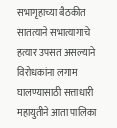सभागृहाच्या बैठकीत सातत्याने सभात्यागाचे हत्यार उपसत असल्याने विरोधकांना लगाम घालण्यासाठी सत्ताधारी महायुतीने आता पालिका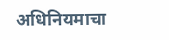अधिनियमाचा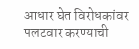आधार घेत विरोधकांवर पलटवार करण्याची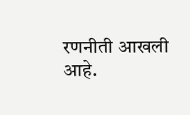रणनीती आखली आहे.